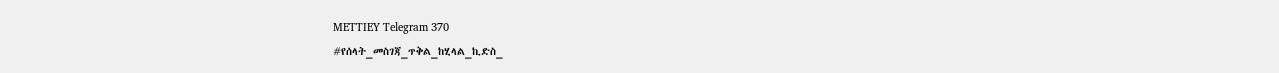METTIEY Telegram 370
#የሰላት_መስገጃ_ጥቅል_ከሂላል_ኪድስ_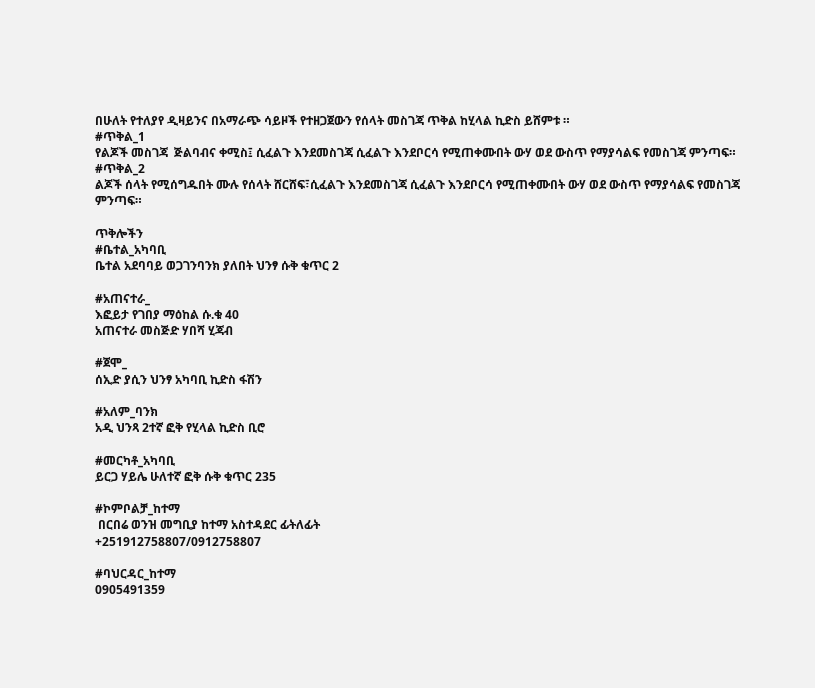በሁለት የተለያየ ዲዛይንና በአማራጭ ሳይዞች የተዘጋጀውን የሰላት መስገጃ ጥቅል ከሂላል ኪድስ ይሸምቱ ።
#ጥቅል_1
የልጆች መስገጃ  ጅልባብና ቀሚስ፤ ሲፈልጉ እንደመስገጃ ሲፈልጉ እንደቦርሳ የሚጠቀሙበት ውሃ ወደ ውስጥ የማያሳልፍ የመስገጃ ምንጣፍ።
#ጥቅል_2
ልጆች ሰላት የሚሰግዱበት ሙሉ የሰላት ሸርሸፍ፣ሲፈልጉ እንደመስገጃ ሲፈልጉ እንደቦርሳ የሚጠቀሙበት ውሃ ወደ ውስጥ የማያሳልፍ የመስገጃ ምንጣፍ።

ጥቅሎችን
#ቤተል_አካባቢ
ቤተል አደባባይ ወጋገንባንክ ያለበት ህንፃ ሱቅ ቁጥር 2

#አጠናተራ_
እፎይታ የገበያ ማዕከል ሱ.ቁ 40
አጠናተራ መስጅድ ሃበሻ ሂጃብ

#ጀሞ_
ሰኢድ ያሲን ህንፃ አካባቢ ኪድስ ፋሽን

#አለም_ባንክ
አዲ ህንጻ 2ተኛ ፎቅ የሂላል ኪድስ ቢሮ

#መርካቶ_አካባቢ
ይርጋ ሃይሌ ሁለተኛ ፎቅ ሱቅ ቁጥር 235

#ኮምቦልቻ_ከተማ
 በርበሬ ወንዝ መግቢያ ከተማ አስተዳደር ፊትለፊት
+251912758807/0912758807

#ባህርዳር_ከተማ
0905491359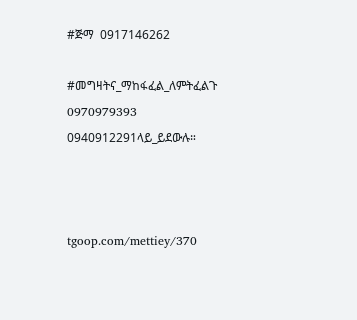#ጅማ  0917146262

#መግዛትና_ማከፋፈል_ለምትፈልጉ
0970979393
0940912291ላይ_ይደውሉ።



tgoop.com/mettiey/370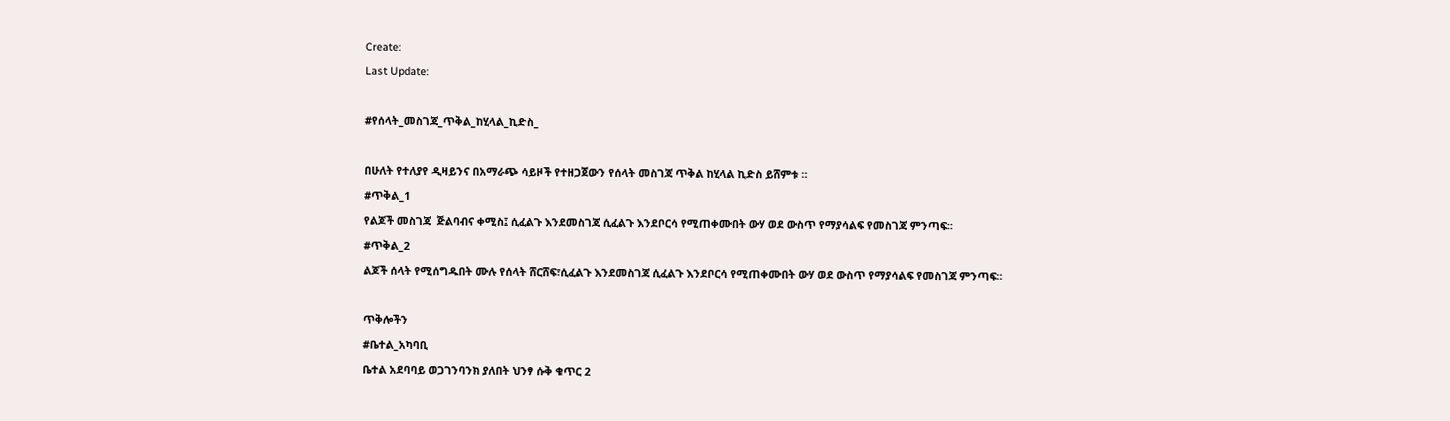Create:
Last Update:

#የሰላት_መስገጃ_ጥቅል_ከሂላል_ኪድስ_

በሁለት የተለያየ ዲዛይንና በአማራጭ ሳይዞች የተዘጋጀውን የሰላት መስገጃ ጥቅል ከሂላል ኪድስ ይሸምቱ ።
#ጥቅል_1
የልጆች መስገጃ  ጅልባብና ቀሚስ፤ ሲፈልጉ እንደመስገጃ ሲፈልጉ እንደቦርሳ የሚጠቀሙበት ውሃ ወደ ውስጥ የማያሳልፍ የመስገጃ ምንጣፍ።
#ጥቅል_2
ልጆች ሰላት የሚሰግዱበት ሙሉ የሰላት ሸርሸፍ፣ሲፈልጉ እንደመስገጃ ሲፈልጉ እንደቦርሳ የሚጠቀሙበት ውሃ ወደ ውስጥ የማያሳልፍ የመስገጃ ምንጣፍ።

ጥቅሎችን
#ቤተል_አካባቢ
ቤተል አደባባይ ወጋገንባንክ ያለበት ህንፃ ሱቅ ቁጥር 2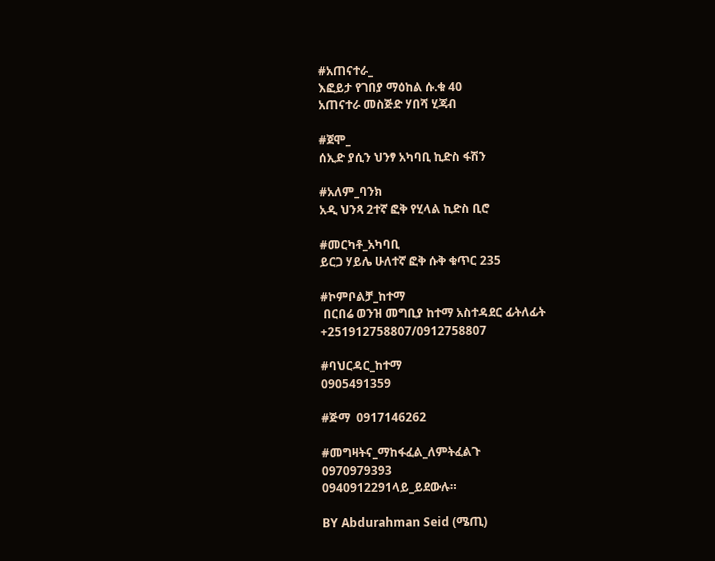#አጠናተራ_
እፎይታ የገበያ ማዕከል ሱ.ቁ 40
አጠናተራ መስጅድ ሃበሻ ሂጃብ

#ጀሞ_
ሰኢድ ያሲን ህንፃ አካባቢ ኪድስ ፋሽን

#አለም_ባንክ
አዲ ህንጻ 2ተኛ ፎቅ የሂላል ኪድስ ቢሮ

#መርካቶ_አካባቢ
ይርጋ ሃይሌ ሁለተኛ ፎቅ ሱቅ ቁጥር 235

#ኮምቦልቻ_ከተማ
 በርበሬ ወንዝ መግቢያ ከተማ አስተዳደር ፊትለፊት
+251912758807/0912758807

#ባህርዳር_ከተማ
0905491359

#ጅማ  0917146262

#መግዛትና_ማከፋፈል_ለምትፈልጉ
0970979393
0940912291ላይ_ይደውሉ።

BY Abdurahman Seid (ሜጢ)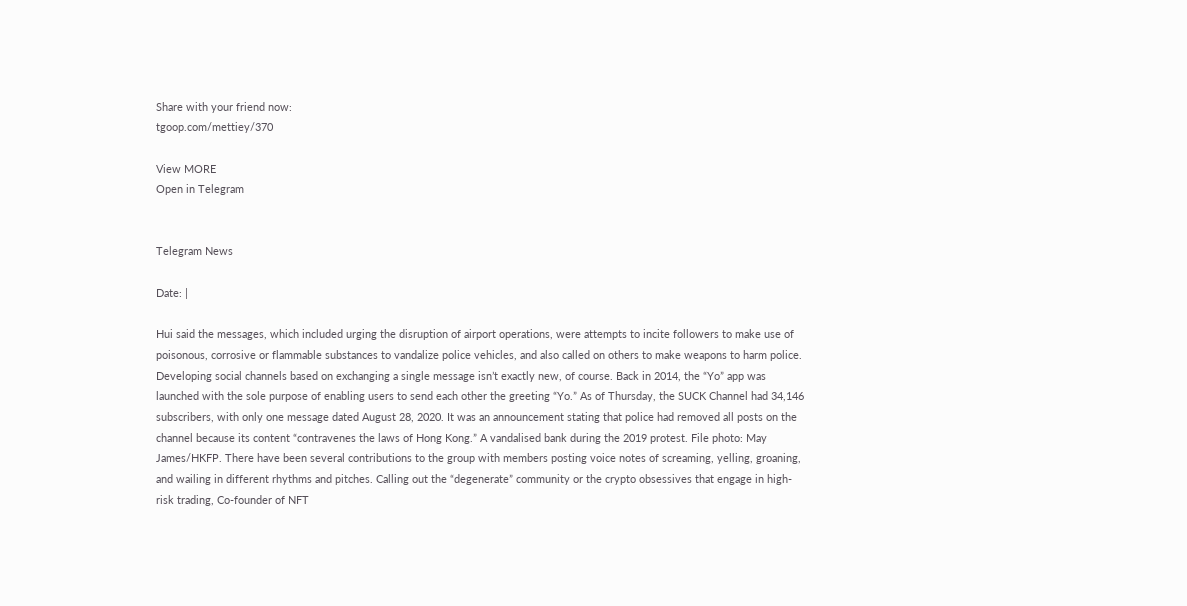Share with your friend now:
tgoop.com/mettiey/370

View MORE
Open in Telegram


Telegram News

Date: |

Hui said the messages, which included urging the disruption of airport operations, were attempts to incite followers to make use of poisonous, corrosive or flammable substances to vandalize police vehicles, and also called on others to make weapons to harm police. Developing social channels based on exchanging a single message isn’t exactly new, of course. Back in 2014, the “Yo” app was launched with the sole purpose of enabling users to send each other the greeting “Yo.” As of Thursday, the SUCK Channel had 34,146 subscribers, with only one message dated August 28, 2020. It was an announcement stating that police had removed all posts on the channel because its content “contravenes the laws of Hong Kong.” A vandalised bank during the 2019 protest. File photo: May James/HKFP. There have been several contributions to the group with members posting voice notes of screaming, yelling, groaning, and wailing in different rhythms and pitches. Calling out the “degenerate” community or the crypto obsessives that engage in high-risk trading, Co-founder of NFT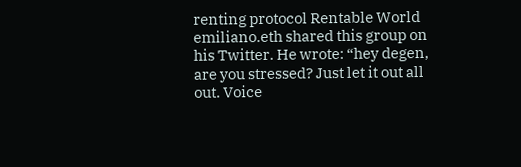renting protocol Rentable World emiliano.eth shared this group on his Twitter. He wrote: “hey degen, are you stressed? Just let it out all out. Voice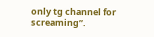only tg channel for screaming”.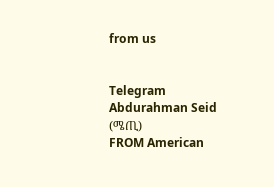from us


Telegram Abdurahman Seid (ሜጢ)
FROM American